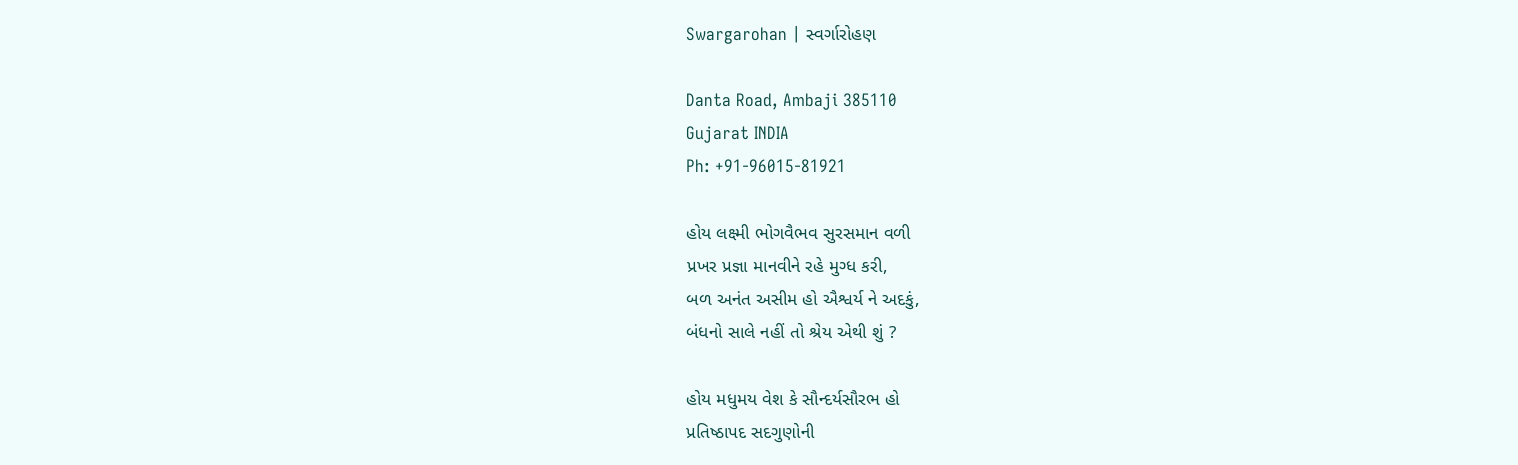Swargarohan | સ્વર્ગારોહણ

Danta Road, Ambaji 385110
Gujarat INDIA
Ph: +91-96015-81921

હોય લક્ષ્મી ભોગવૈભવ સુરસમાન વળી
પ્રખર પ્રજ્ઞા માનવીને રહે મુગ્ધ કરી,
બળ અનંત અસીમ હો ઐશ્વર્ય ને અદકું,
બંધનો સાલે નહીં તો શ્રેય એથી શું ?

હોય મધુમય વેશ કે સૌન્દર્યસૌરભ હો
પ્રતિષ્ઠાપદ સદગુણોની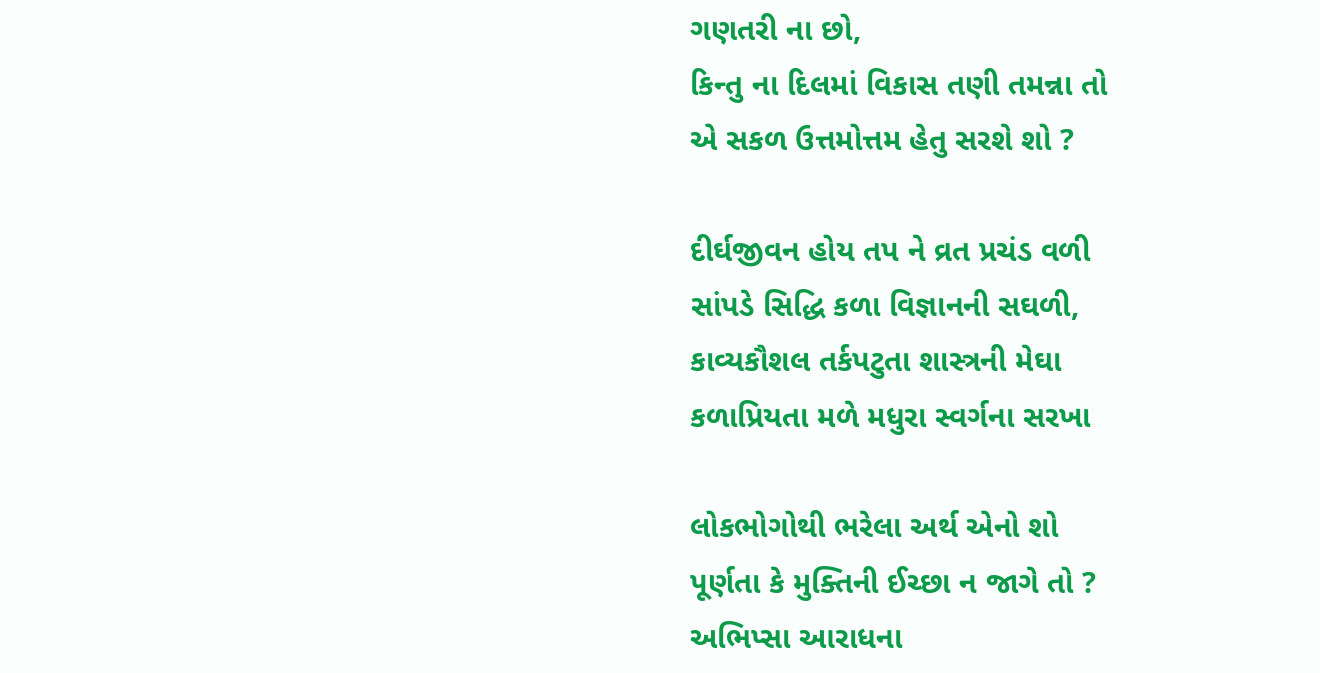ગણતરી ના છો,
કિન્તુ ના દિલમાં વિકાસ તણી તમન્ના તો
એ સકળ ઉત્તમોત્તમ હેતુ સરશે શો ?

દીર્ઘજીવન હોય તપ ને વ્રત પ્રચંડ વળી
સાંપડે સિદ્ધિ કળા વિજ્ઞાનની સઘળી,
કાવ્યકૌશલ તર્કપટુતા શાસ્ત્રની મેઘા
કળાપ્રિયતા મળે મધુરા સ્વર્ગના સરખા

લોકભોગોથી ભરેલા અર્થ એનો શો
પૂર્ણતા કે મુક્તિની ઈચ્છા ન જાગે તો ?
અભિપ્સા આરાધના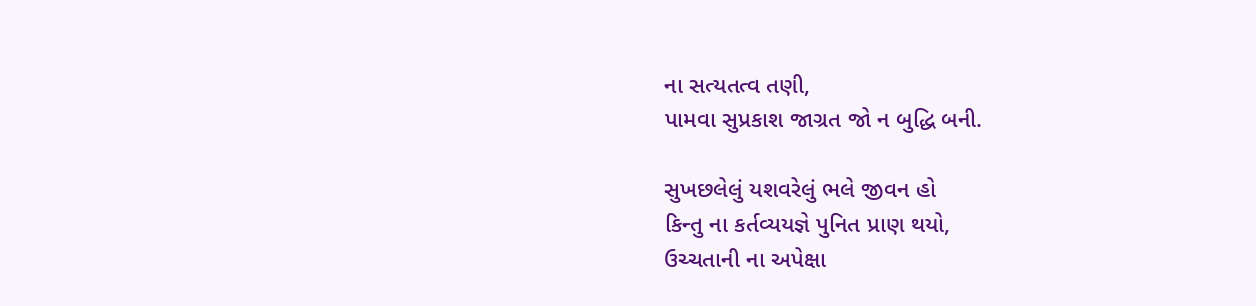ના સત્યતત્વ તણી,
પામવા સુપ્રકાશ જાગ્રત જો ન બુદ્ધિ બની.

સુખછલેલું યશવરેલું ભલે જીવન હો
કિન્તુ ના કર્તવ્યયજ્ઞે પુનિત પ્રાણ થયો,
ઉચ્ચતાની ના અપેક્ષા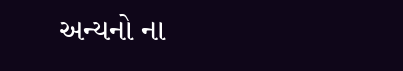અન્યનો ના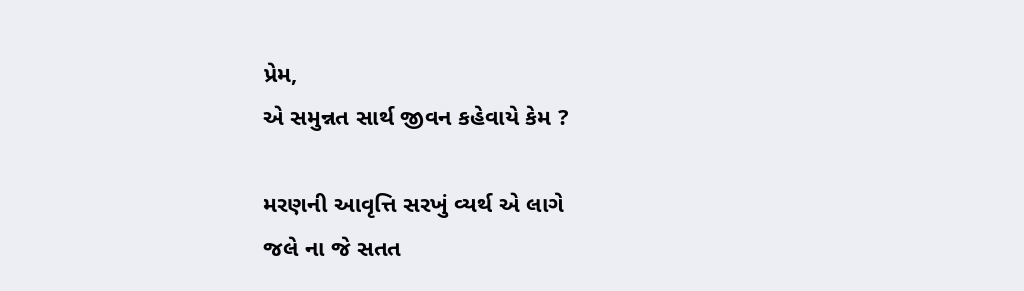પ્રેમ,
એ સમુન્નત સાર્થ જીવન કહેવાયે કેમ ?

મરણની આવૃત્તિ સરખું વ્યર્થ એ લાગે
જલે ના જે સતત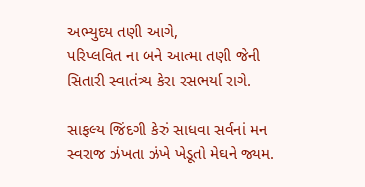અભ્યુદય તણી આગે,
પરિપ્લવિત ના બને આત્મા તણી જેની
સિતારી સ્વાતંત્ર્ય કેરા રસભર્યા રાગે.

સાફલ્ય જિંદગી કેરું સાધવા સર્વનાં મન
સ્વરાજ ઝંખતા ઝંખે ખેડૂતો મેઘને જ્યમ.